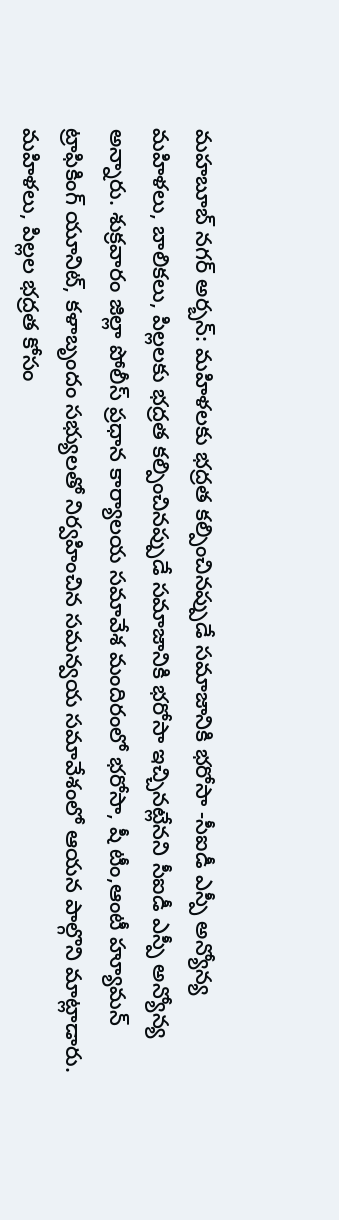మహబూబ్ నగర్ అర్బన్: మహిళలకు భద్రత కల్పించినప్పుడే సమాజానికి భరోసా -సీఐడీ ఎస్పీ అన్యోన్య
మహిళలు, బాలికలు, పిల్లలకు భద్రత కల్పించినప్పుడే సమాజానికి భరోసా ఇచ్చినట్లేనని సీఐడీ ఎస్పీ అన్యోన్య అన్నారు. శుక్రవారం జిల్లా పోలీస్ ప్రధాన కార్యాలయ సమావేశ మందిరంలో భరోసా, షీ టీం,ఆంటీ హ్యూమన్ ట్రాఫికింగ్ యూనిట్, కళాబృందం సభ్యులతో నిర్వహించిన సమన్వయ సమావేశంలో ఆయన పాల్గొని మాట్లాడారు. మహిళలు, పిల్లల భద్రత కోసం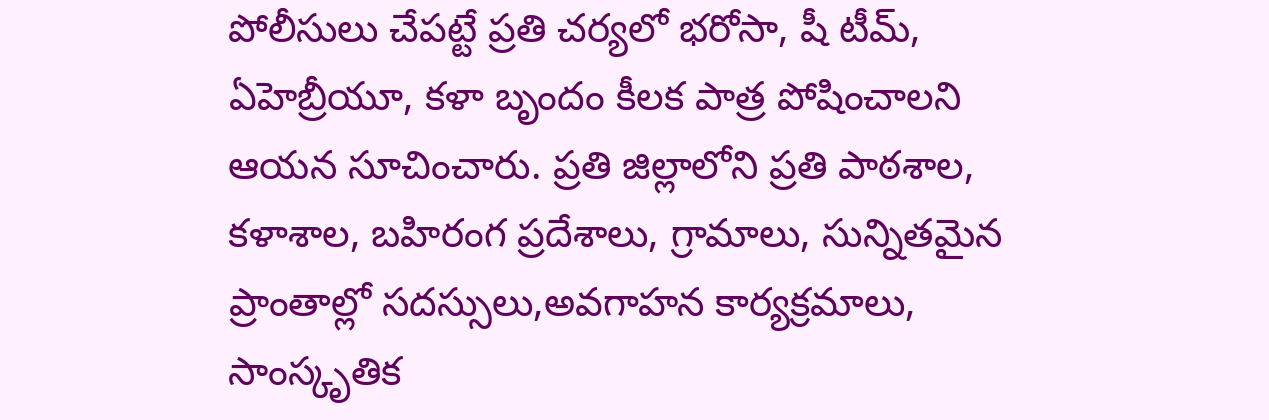పోలీసులు చేపట్టే ప్రతి చర్యలో భరోసా, షీ టీమ్, ఏహెబ్రీయూ, కళా బృందం కీలక పాత్ర పోషించాలని ఆయన సూచించారు. ప్రతి జిల్లాలోని ప్రతి పాఠశాల, కళాశాల, బహిరంగ ప్రదేశాలు, గ్రామాలు, సున్నితమైన ప్రాంతాల్లో సదస్సులు,అవగాహన కార్యక్రమాలు, సాంస్కృతిక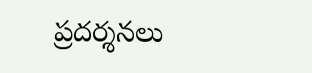ప్రదర్శనలు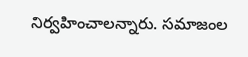నిర్వహించాలన్నారు. సమాజంల